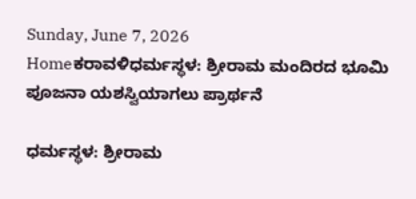Sunday, June 7, 2026
Homeಕರಾವಳಿಧರ್ಮಸ್ಥಳ: ಶ್ರೀರಾಮ ಮಂದಿರದ ಭೂಮಿ ಪೂಜನಾ ಯಶಸ್ವಿಯಾಗಲು ಪ್ರಾರ್ಥನೆ

ಧರ್ಮಸ್ಥಳ: ಶ್ರೀರಾಮ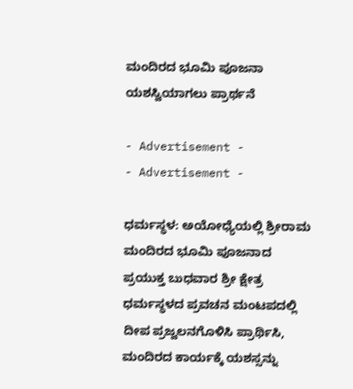ಮಂದಿರದ ಭೂಮಿ ಪೂಜನಾ ಯಶಸ್ವಿಯಾಗಲು ಪ್ರಾರ್ಥನೆ

- Advertisement -
- Advertisement -

ಧರ್ಮಸ್ಥಳ: ಅಯೋಧ್ಯೆಯಲ್ಲಿ ಶ್ರೀರಾಮ ಮಂದಿರದ ಭೂಮಿ ಪೂಜನಾದ ಪ್ರಯುಕ್ತ ಬುಧವಾರ ಶ್ರೀ ಕ್ಷೇತ್ರ ಧರ್ಮಸ್ಥಳದ ಪ್ರವಚನ ಮಂಟಪದಲ್ಲಿ ದೀಪ‌ ಪ್ರಜ್ವಲನಗೊಳಿಸಿ ಪ್ರಾರ್ಥಿಸಿ, ಮಂದಿರದ ಕಾರ್ಯಕ್ಕೆ ಯಶಸ್ಸನ್ನು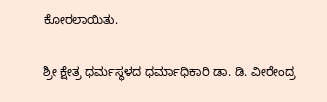ಕೋರಲಾಯಿತು.

ಶ್ರೀ ಕ್ಷೇತ್ರ ಧರ್ಮಸ್ಥಳದ ಧರ್ಮಾಧಿಕಾರಿ‌ ಡಾ. ಡಿ. ವೀರೇಂದ್ರ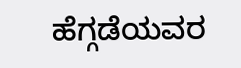ಹೆಗ್ಗಡೆಯವರ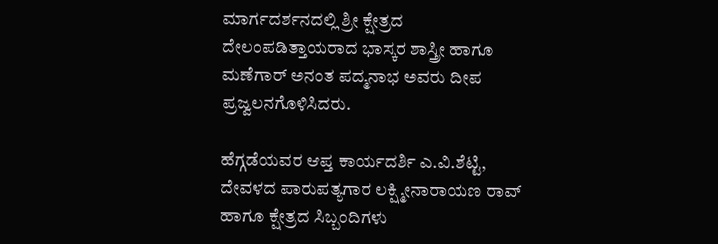ಮಾರ್ಗದರ್ಶನದಲ್ಲಿ ಶ್ರೀ ಕ್ಷೇತ್ರದ ದೇಲಂಪಡಿತ್ತಾಯರಾದ ಭಾಸ್ಕರ ಶಾಸ್ತ್ರೀ ಹಾಗೂ ಮಣೆಗಾರ್ ಅನಂತ ಪದ್ಮನಾಭ ಅವರು ದೀಪ ಪ್ರಜ್ವಲನಗೊಳಿಸಿದರು.

ಹೆಗ್ಗಡೆಯವರ ಆಪ್ತ ಕಾರ್ಯದರ್ಶಿ ಎ.ವಿ.ಶೆಟ್ಟಿ, ದೇವಳದ ಪಾರುಪತ್ಯಗಾರ ಲಕ್ಷ್ಮೀನಾರಾಯಣ ರಾವ್ ಹಾಗೂ ಕ್ಷೇತ್ರದ ಸಿಬ್ಬಂದಿಗಳು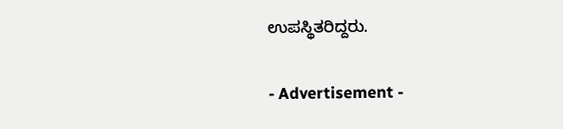ಉಪಸ್ಥಿತರಿದ್ದರು.

- Advertisement -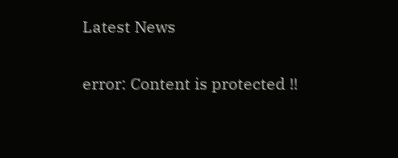Latest News

error: Content is protected !!